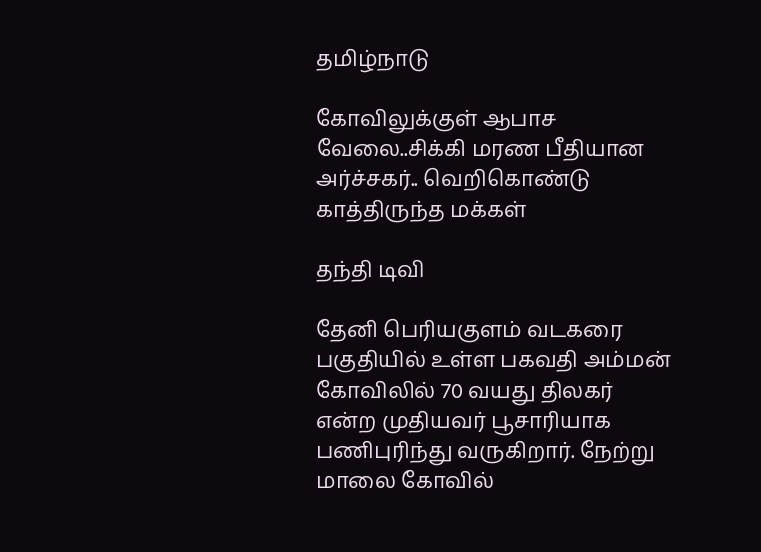தமிழ்நாடு

கோவிலுக்குள் ஆபாச வேலை..சிக்கி மரண பீதியான அர்ச்சகர்.. வெறிகொண்டு காத்திருந்த மக்கள்

தந்தி டிவி

தேனி பெரியகுளம் வடகரை பகுதியில் உள்ள பகவதி அம்மன் கோவிலில் 70 வயது திலகர் என்ற முதியவர் பூசாரியாக பணிபுரிந்து வருகிறார். நேற்று மாலை கோவில்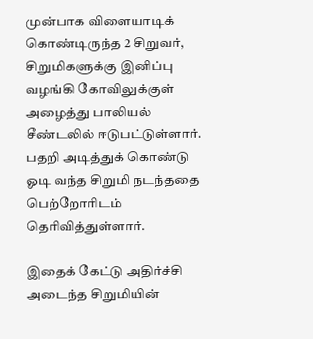முன்பாக விளையாடிக் கொண்டிருந்த 2 சிறுவர், சிறுமிகளுக்கு இனிப்பு வழங்கி கோவிலுக்குள் அழைத்து பாலியல் சீண்டலில் ஈடுபட்டுள்ளார். பதறி அடித்துக் கொண்டு ஓடி வந்த சிறுமி நடந்ததை பெற்றோரிடம் தெரிவித்துள்ளார்.

இதைக் கேட்டு அதிர்ச்சி அடைந்த சிறுமியின்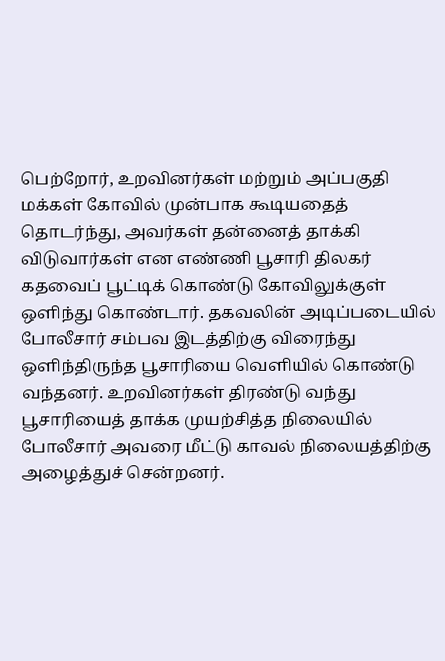பெற்றோர், உறவினர்கள் மற்றும் அப்பகுதி மக்கள் கோவில் முன்பாக கூடியதைத் தொடர்ந்து, அவர்கள் தன்னைத் தாக்கி விடுவார்கள் என எண்ணி பூசாரி திலகர் கதவைப் பூட்டிக் கொண்டு கோவிலுக்குள் ஒளிந்து கொண்டார். தகவலின் அடிப்படையில் போலீசார் சம்பவ இடத்திற்கு விரைந்து ஒளிந்திருந்த பூசாரியை வெளியில் கொண்டு வந்தனர். உறவினர்கள் திரண்டு வந்து பூசாரியைத் தாக்க முயற்சித்த நிலையில் போலீசார் அவரை மீட்டு காவல் நிலையத்திற்கு அழைத்துச் சென்றனர்.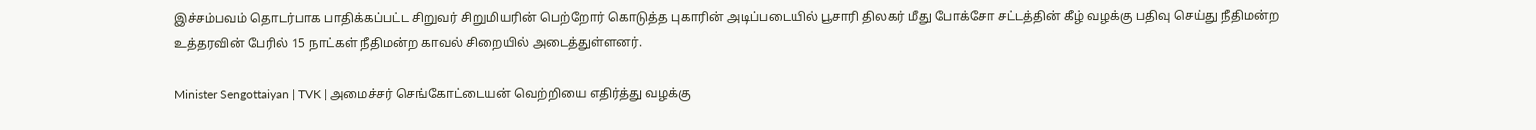இச்சம்பவம் தொடர்பாக பாதிக்கப்பட்ட சிறுவர் சிறுமியரின் பெற்றோர் கொடுத்த புகாரின் அடிப்படையில் பூசாரி திலகர் மீது போக்சோ சட்டத்தின் கீழ் வழக்கு பதிவு செய்து நீதிமன்ற உத்தரவின் பேரில் 15 நாட்கள் நீதிமன்ற காவல் சிறையில் அடைத்துள்ளனர்.

Minister Sengottaiyan | TVK | அமைச்சர் செங்கோட்டையன் வெற்றியை எதிர்த்து வழக்கு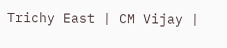Trichy East | CM Vijay |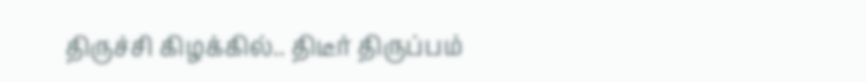திருச்சி கிழக்கில்.. திடீர் திருப்பம்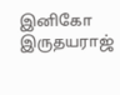இனிகோ இருதயராஜ்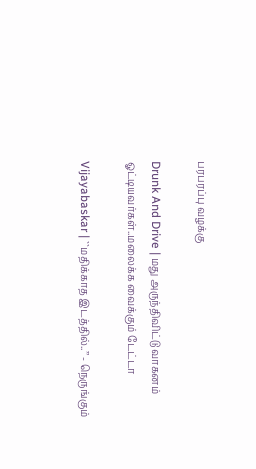பரபரப்பு வழக்கு

Drunk And Drive | மது அருந்திவிட்டு வாகனம் ஓட்டியவர்கள்..மலைக்க வைக்கும் டேட்டா

Vijayabaskar | ``மதிக்காத இடத்தில்..’’ - நெருங்கும்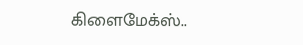கிளைமேக்ஸ்..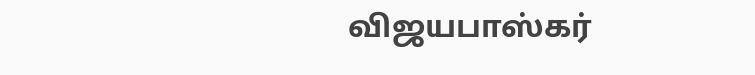விஜயபாஸ்கர்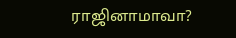ராஜினாமாவா?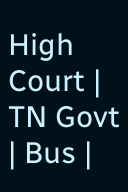High Court | TN Govt | Bus |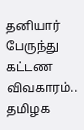தனியார் பேருந்து கட்டண விவகாரம்.. தமிழக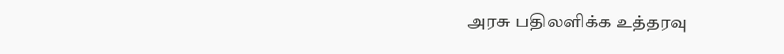அரசு பதிலளிக்க உத்தரவு